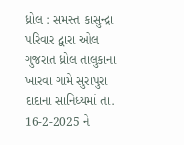ધ્રોલ : સમસ્ત કાસુન્દ્રા પરિવાર દ્વારા ઓલ ગુજરાત ધ્રોલ તાલુકાના ખારવા ગામે સુરાપુરા દાદાના સાનિધ્યમાં તા. 16-2-2025 ને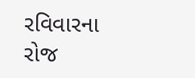રવિવારના રોજ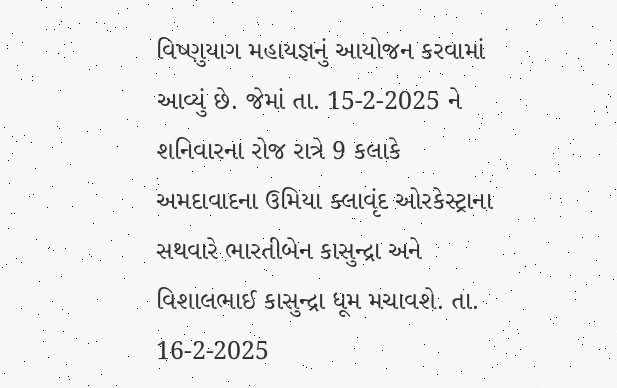વિષ્ણુયાગ મહાયજ્ઞનું આયોજન કરવામાં આવ્યું છે. જેમાં તા. 15-2-2025 ને શનિવારના રોજ રાત્રે 9 કલાકે અમદાવાદના ઉમિયા ક્લાવૃંદ ઓરકેસ્ટ્રાના સથવારે ભારતીબેન કાસુન્દ્રા અને વિશાલભાઈ કાસુન્દ્રા ધૂમ મચાવશે. તા. 16-2-2025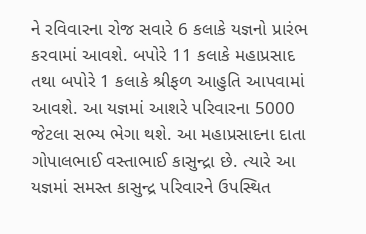ને રવિવારના રોજ સવારે 6 કલાકે યજ્ઞનો પ્રારંભ કરવામાં આવશે. બપોરે 11 કલાકે મહાપ્રસાદ તથા બપોરે 1 કલાકે શ્રીફળ આહુતિ આપવામાં આવશે. આ યજ્ઞમાં આશરે પરિવારના 5000 જેટલા સભ્ય ભેગા થશે. આ મહાપ્રસાદના દાતા ગોપાલભાઈ વસ્તાભાઈ કાસુન્દ્રા છે. ત્યારે આ યજ્ઞમાં સમસ્ત કાસુન્દ્ર પરિવારને ઉપસ્થિત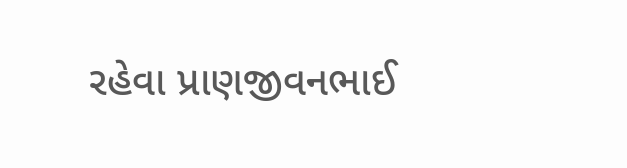રહેવા પ્રાણજીવનભાઈ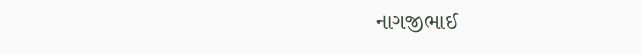નાગજીભાઈ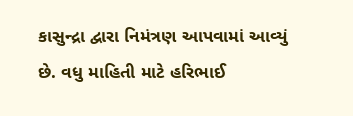કાસુન્દ્રા દ્વારા નિમંત્રણ આપવામાં આવ્યું છે. વધુ માહિતી માટે હરિભાઈ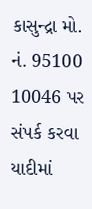કાસુન્દ્રા મો. નં. 95100 10046 પર સંપર્ક કરવા યાદીમાં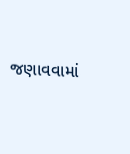જણાવવામાં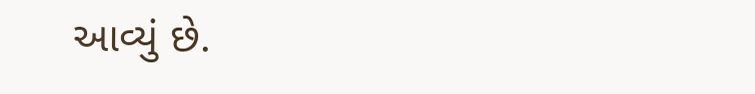આવ્યું છે.